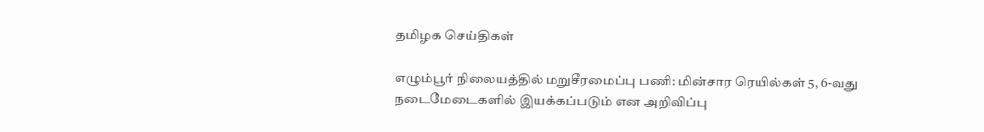தமிழக செய்திகள்

எழும்பூர் நிலையத்தில் மறுசீரமைப்பு பணி: மின்சார ரெயில்கள் 5, 6-வது நடைமேடைகளில் இயக்கப்படும் என அறிவிப்பு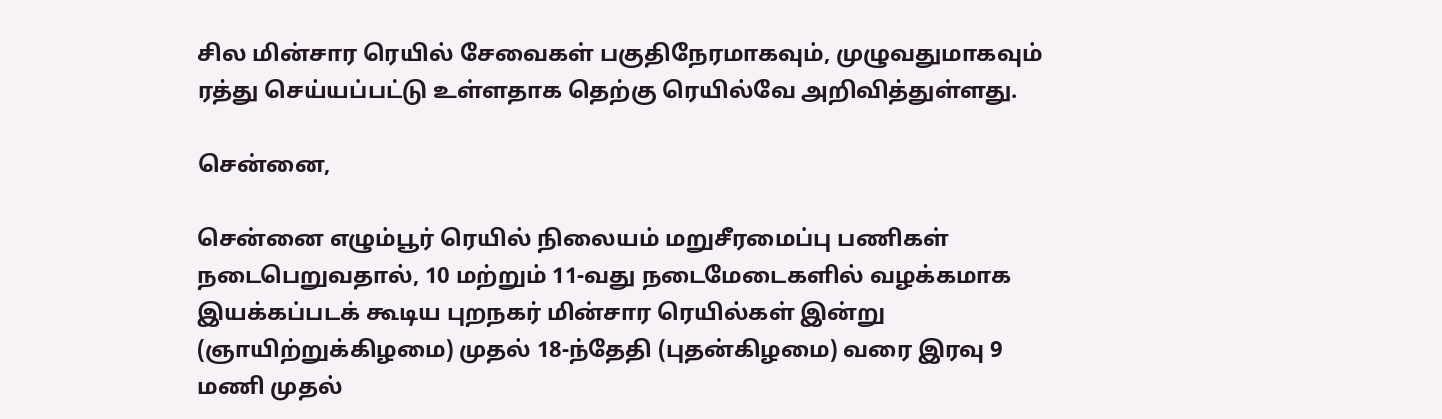சில மின்சார ரெயில் சேவைகள் பகுதிநேரமாகவும், முழுவதுமாகவும் ரத்து செய்யப்பட்டு உள்ளதாக தெற்கு ரெயில்வே அறிவித்துள்ளது.

சென்னை,

சென்னை எழும்பூர் ரெயில் நிலையம் மறுசீரமைப்பு பணிகள் நடைபெறுவதால், 10 மற்றும் 11-வது நடைமேடைகளில் வழக்கமாக இயக்கப்படக் கூடிய புறநகர் மின்சார ரெயில்கள் இன்று (ஞாயிற்றுக்கிழமை) முதல் 18-ந்தேதி (புதன்கிழமை) வரை இரவு 9 மணி முதல்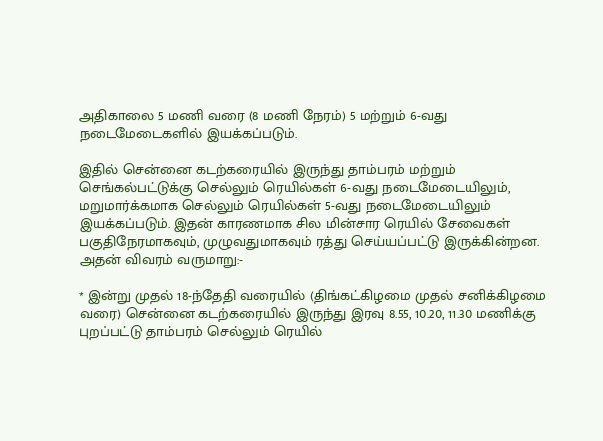அதிகாலை 5 மணி வரை (8 மணி நேரம்) 5 மற்றும் 6-வது நடைமேடைகளில் இயக்கப்படும்.

இதில் சென்னை கடற்கரையில் இருந்து தாம்பரம் மற்றும் செங்கல்பட்டுக்கு செல்லும் ரெயில்கள் 6-வது நடைமேடையிலும், மறுமார்க்கமாக செல்லும் ரெயில்கள் 5-வது நடைமேடையிலும் இயக்கப்படும். இதன் காரணமாக சில மின்சார ரெயில் சேவைகள் பகுதிநேரமாகவும், முழுவதுமாகவும் ரத்து செய்யப்பட்டு இருக்கின்றன. அதன் விவரம் வருமாறு:-

* இன்று முதல் 18-ந்தேதி வரையில் (திங்கட்கிழமை முதல் சனிக்கிழமை வரை) சென்னை கடற்கரையில் இருந்து இரவு 8.55, 10.20, 11.30 மணிக்கு புறப்பட்டு தாம்பரம் செல்லும் ரெயில்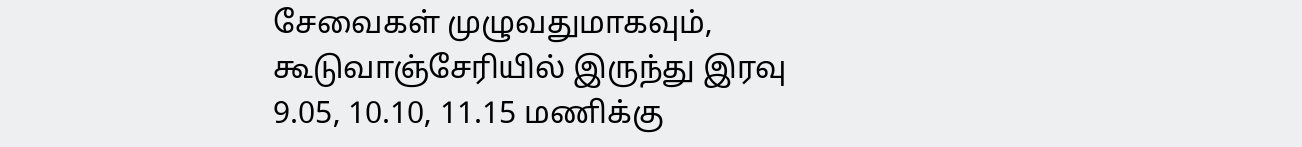சேவைகள் முழுவதுமாகவும், கூடுவாஞ்சேரியில் இருந்து இரவு 9.05, 10.10, 11.15 மணிக்கு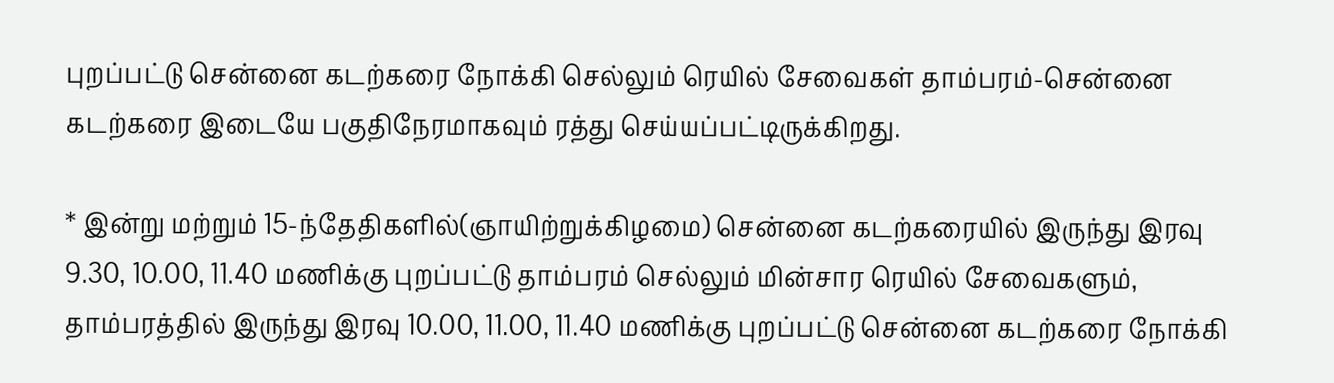புறப்பட்டு சென்னை கடற்கரை நோக்கி செல்லும் ரெயில் சேவைகள் தாம்பரம்-சென்னை கடற்கரை இடையே பகுதிநேரமாகவும் ரத்து செய்யப்பட்டிருக்கிறது.

* இன்று மற்றும் 15-ந்தேதிகளில்(ஞாயிற்றுக்கிழமை) சென்னை கடற்கரையில் இருந்து இரவு 9.30, 10.00, 11.40 மணிக்கு புறப்பட்டு தாம்பரம் செல்லும் மின்சார ரெயில் சேவைகளும், தாம்பரத்தில் இருந்து இரவு 10.00, 11.00, 11.40 மணிக்கு புறப்பட்டு சென்னை கடற்கரை நோக்கி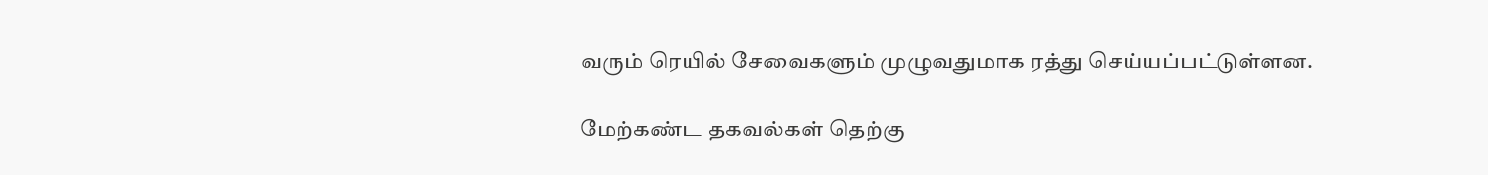வரும் ரெயில் சேவைகளும் முழுவதுமாக ரத்து செய்யப்பட்டுள்ளன.

மேற்கண்ட தகவல்கள் தெற்கு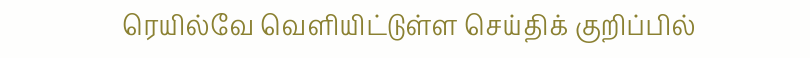ரெயில்வே வெளியிட்டுள்ள செய்திக் குறிப்பில்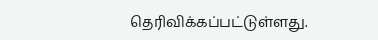தெரிவிக்கப்பட்டுள்ளது.